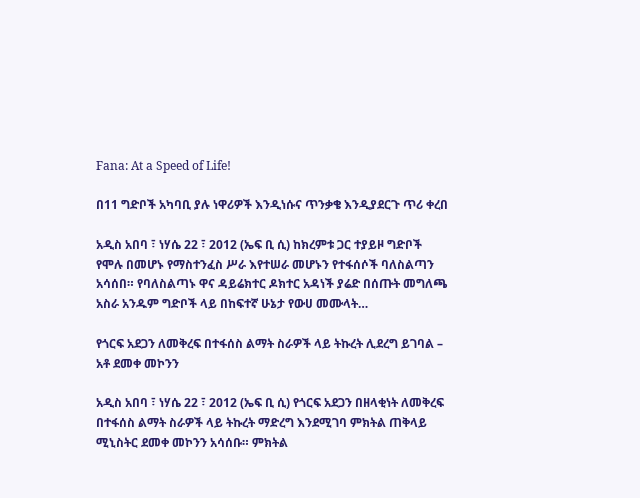Fana: At a Speed of Life!

በ11 ግድቦች አካባቢ ያሉ ነዋሪዎች እንዲነሱና ጥንቃቄ እንዲያደርጉ ጥሪ ቀረበ

አዲስ አበባ ፣ ነሃሴ 22 ፣ 2012 (ኤፍ ቢ ሲ) ከክረምቱ ጋር ተያይዞ ግድቦች የሞሉ በመሆኑ የማስተንፈስ ሥራ እየተሠራ መሆኑን የተፋሰሶች ባለስልጣን አሳሰበ። የባለስልጣኑ ዋና ዳይሬክተር ዶክተር አዳነች ያሬድ በሰጡት መግለጫ አስራ አንዱም ግድቦች ላይ በከፍተኛ ሁኔታ የውሀ መሙላት…

የጎርፍ አደጋን ለመቅረፍ በተፋሰስ ልማት ስራዎች ላይ ትኩረት ሊደረግ ይገባል – አቶ ደመቀ መኮንን

አዲስ አበባ ፣ ነሃሴ 22 ፣ 2012 (ኤፍ ቢ ሲ) የጎርፍ አደጋን በዘላቂነት ለመቅረፍ በተፋሰስ ልማት ስራዎች ላይ ትኩረት ማድረግ እንደሚገባ ምክትል ጠቅላይ ሚኒስትር ደመቀ መኮንን አሳሰቡ። ምክትል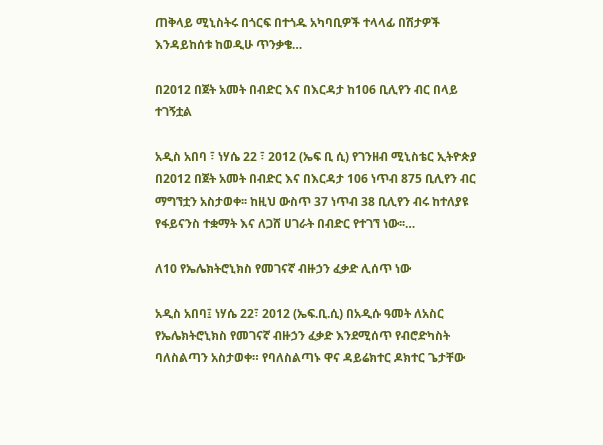ጠቅላይ ሚኒስትሩ በጎርፍ በተጎዱ አካባቢዎች ተላላፊ በሽታዎች እንዳይከሰቱ ከወዲሁ ጥንቃቄ…

በ2012 በጀት አመት በብድር እና በእርዳታ ከ106 ቢሊየን ብር በላይ ተገኝቷል

አዲስ አበባ ፣ ነሃሴ 22 ፣ 2012 (ኤፍ ቢ ሲ) የገንዘብ ሚኒስቴር ኢትዮጵያ በ2012 በጀት አመት በብድር እና በእርዳታ 106 ነጥብ 875 ቢሊየን ብር ማግኘቷን አስታወቀ፡፡ ከዚህ ውስጥ 37 ነጥብ 38 ቢሊየን ብሩ ከተለያዩ የፋይናንስ ተቋማት እና ለጋሸ ሀገራት በብድር የተገኘ ነው፡፡…

ለ10 የኤሌክትሮኒክስ የመገናኛ ብዙኃን ፈቃድ ሊሰጥ ነው

አዲስ አበባ፤ ነሃሴ 22፣ 2012 (ኤፍ.ቢ.ሲ) በአዲሱ ዓመት ለአስር የኤሌክትሮኒክስ የመገናኛ ብዙኃን ፈቃድ እንደሚሰጥ የብሮድካስት ባለስልጣን አስታወቀ። የባለስልጣኑ ዋና ዳይሬክተር ዶክተር ጌታቸው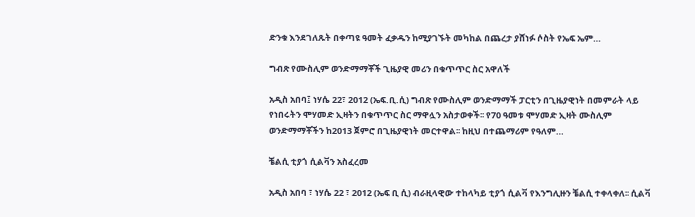ድንቁ እንደገለጹት በቀጣዩ ዓመት ፈቃዱን ከሚያገኙት መካከል በጨረታ ያሸነፉ ሶስት የኤፍ ኤም…

ግብጽ የሙስሊም ወንድማማቾች ጊዜያዊ መሪን በቁጥጥር ስር አዋለች

አዲስ አበባ፤ ነሃሴ 22፣ 2012 (ኤፍ.ቢ.ሲ) ግብጽ የሙስሊም ወንድማማች ፓርቲን በጊዜያዊነት በመምራት ላይ የነበሩትን ሞሃመድ ኢዛትን በቁጥጥር ስር ማዋሏን አስታወቀች፡፡ የ70 ዓመቱ ሞሃመድ ኢዛት ሙስሊም ወንድማማቾችን ከ2013 ጀምሮ በጊዜያዊነት መርተዋል፡፡ ከዚህ በተጨማሪም የዓለም…

ቼልሲ ቲያጎ ሲልቫን አስፈረመ

አዲስ አበባ ፣ ነሃሴ 22 ፣ 2012 (ኤፍ ቢ ሲ) ብራዚላዊው ተከላካይ ቲያጎ ሲልቫ የእንግሊዙን ቼልሲ ተቀላቀለ፡፡ ሲልቫ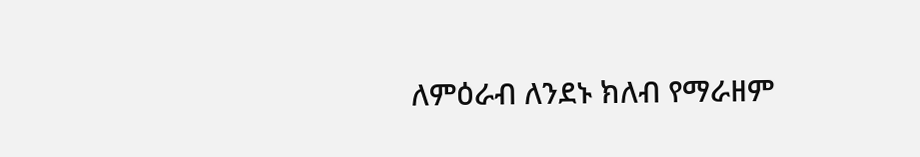ለምዕራብ ለንደኑ ክለብ የማራዘም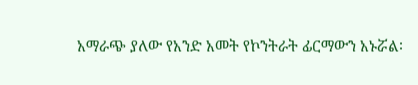አማራጭ ያለው የአንድ አመት የኮንትራት ፊርማውን አኑሯል፡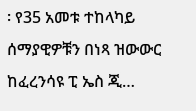፡ የ35 አመቱ ተከላካይ ሰማያዊዎቹን በነጻ ዝውውር ከፈረንሳዩ ፒ ኤስ ጂ…